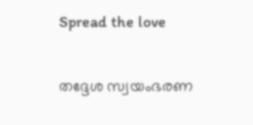Spread the love

തദ്ദേശ സ്വയംഭരണ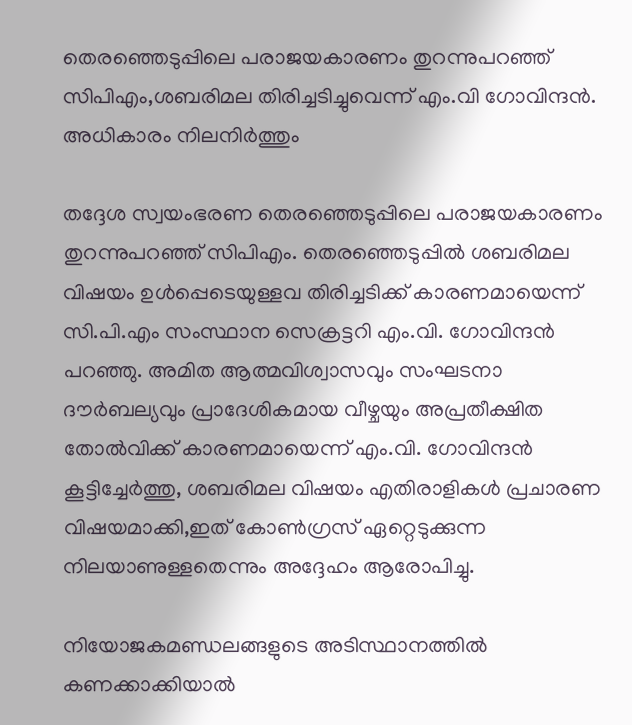തെരഞ്ഞെടുപ്പിലെ പരാജയകാരണം തുറന്നുപറഞ്ഞ് സിപിഎം,ശബരിമല തിരിച്ചടിച്ചുവെന്ന് എം.വി ഗോവിന്ദന്‍. അധികാരം നിലനിര്‍ത്തും

തദ്ദേശ സ്വയംഭരണ തെരഞ്ഞെടുപ്പിലെ പരാജയകാരണം തുറന്നുപറഞ്ഞ് സിപിഎം. തെരഞ്ഞെടുപ്പില്‍ ശബരിമല വിഷയം ഉള്‍പ്പെടെയുള്ളവ തിരിച്ചടിക്ക് കാരണമായെന്ന് സി.പി.എം സംസ്ഥാന സെക്രട്ടറി എം.വി. ഗോവിന്ദന്‍ പറഞ്ഞു. അമിത ആത്മവിശ്വാസവും സംഘടനാ ദൗര്‍ബല്യവും പ്രാദേശികമായ വീഴ്ചയും അപ്രതീക്ഷിത തോല്‍വിക്ക് കാരണമായെന്ന് എം.വി. ഗോവിന്ദന്‍ കൂട്ടിച്ചേര്‍ത്തു, ശബരിമല വിഷയം എതിരാളികള്‍ പ്രചാരണ വിഷയമാക്കി,ഇത് കോണ്‍ഗ്രസ് ഏറ്റെടുക്കുന്ന നിലയാണുള്ളതെന്നും അദ്ദേഹം ആരോപിച്ചു.

നിയോജകമണ്ഡലങ്ങളുടെ അടിസ്ഥാനത്തില്‍ കണക്കാക്കിയാല്‍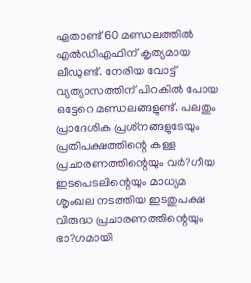ഏതാണ്ട് 60 മണ്ഡലത്തില്‍ എല്‍ഡിഎഫിന് കൃത്യമായ ലീഡുണ്ട്. നേരിയ വോട്ട് വ്യത്യാസത്തിന് പിറകില്‍ പോയ ഒട്ടേറെ മണ്ഡലങ്ങളുണ്ട്. പലതും പ്രാദേശിക പ്രശ്‌നങ്ങളുടേയും പ്രതിപക്ഷത്തിന്റെ കള്ള പ്രചാരണത്തിന്റെയും വര്‍?ഗീയ ഇടപെടലിന്റെയും മാധ്യമ ശൃംഖല നടത്തിയ ഇടതുപക്ഷ വിരുദ്ധ പ്രചാരണത്തിന്റെയും ഭാ?ഗമായി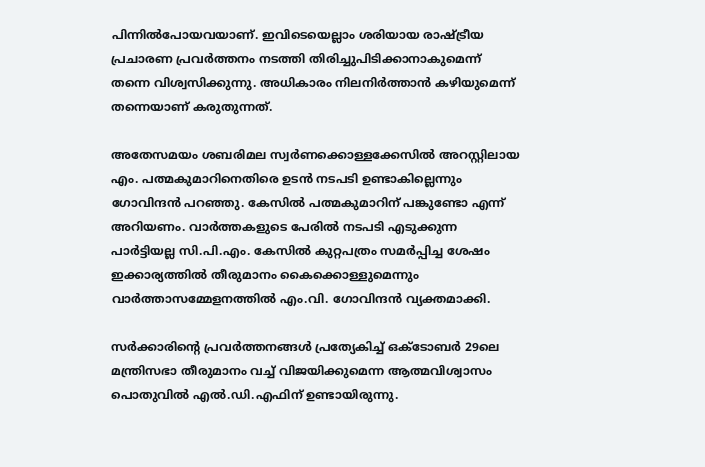പിന്നില്‍പോയവയാണ്. ഇവിടെയെല്ലാം ശരിയായ രാഷ്ട്രീയ പ്രചാരണ പ്രവര്‍ത്തനം നടത്തി തിരിച്ചുപിടിക്കാനാകുമെന്ന് തന്നെ വിശ്വസിക്കുന്നു. അധികാരം നിലനിര്‍ത്താന്‍ കഴിയുമെന്ന് തന്നെയാണ് കരുതുന്നത്.

അതേസമയം ശബരിമല സ്വര്‍ണക്കൊള്ളക്കേസില്‍ അറസ്റ്റിലായ എം. പത്മകുമാറിനെതിരെ ഉടന്‍ നടപടി ഉണ്ടാകില്ലെന്നും ഗോവിന്ദന്‍ പറഞ്ഞു. കേസില്‍ പത്മകുമാറിന് പങ്കുണ്ടോ എന്ന് അറിയണം. വാര്‍ത്തകളുടെ പേരില്‍ നടപടി എടുക്കുന്ന പാര്‍ട്ടിയല്ല സി.പി.എം. കേസില്‍ കുറ്റപത്രം സമര്‍പ്പിച്ച ശേഷം ഇക്കാര്യത്തില്‍ തീരുമാനം കൈക്കൊള്ളുമെന്നും വാര്‍ത്താസമ്മേളനത്തില്‍ എം.വി. ഗോവിന്ദന്‍ വ്യക്തമാക്കി.

സര്‍ക്കാരിന്റെ പ്രവര്‍ത്തനങ്ങള്‍ പ്രത്യേകിച്ച് ഒക്ടോബര്‍ 29ലെ മന്ത്രിസഭാ തീരുമാനം വച്ച് വിജയിക്കുമെന്ന ആത്മവിശ്വാസം പൊതുവില്‍ എല്‍.ഡി.എഫിന് ഉണ്ടായിരുന്നു.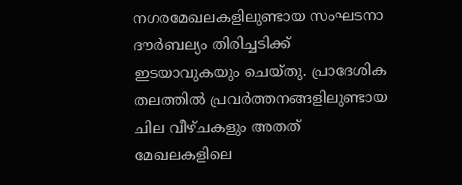നഗരമേഖലകളിലുണ്ടായ സംഘടനാ ദൗര്‍ബല്യം തിരിച്ചടിക്ക് ഇടയാവുകയും ചെയ്തു. പ്രാദേശിക തലത്തില്‍ പ്രവര്‍ത്തനങ്ങളിലുണ്ടായ ചില വീഴ്ചകളും അതത് മേഖലകളിലെ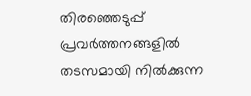തിരഞ്ഞെടുപ്പ് പ്രവര്‍ത്തനങ്ങളില്‍ തടസമായി നില്‍ക്കുന്ന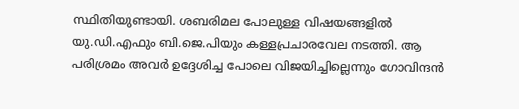സ്ഥിതിയുണ്ടായി. ശബരിമല പോലുള്ള വിഷയങ്ങളില്‍ യു.ഡി.എഫും ബി.ജെ.പിയും കള്ളപ്രചാരവേല നടത്തി. ആ പരിശ്രമം അവര്‍ ഉദ്ദേശിച്ച പോലെ വിജയിച്ചില്ലെന്നും ഗോവിന്ദന്‍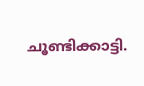ചൂണ്ടിക്കാട്ടി.